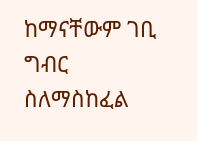ከማናቸውም ገቢ ግብር ስለማስከፈል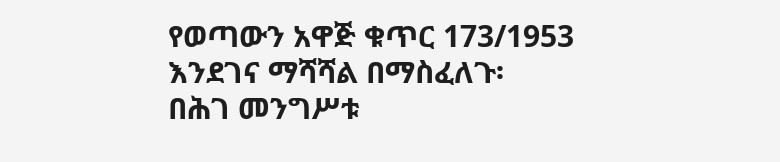የወጣውን አዋጅ ቁጥር 173/1953 እንደገና ማሻሻል በማስፈለጉ፡
በሕገ መንግሥቱ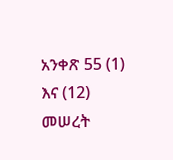አንቀጽ 55 (1) እና (12) መሠረት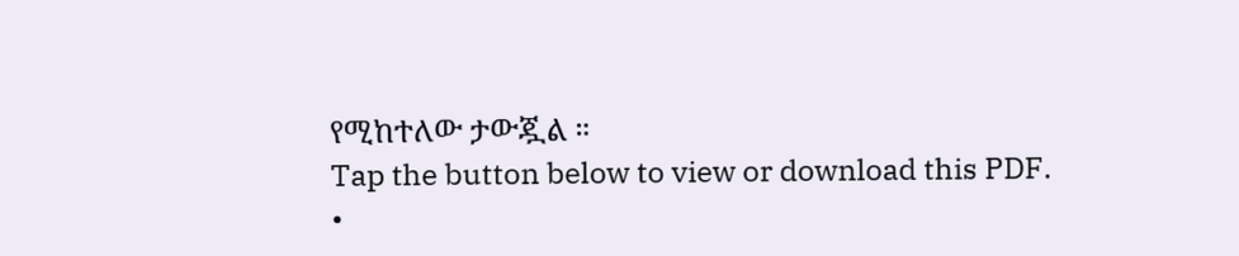የሚከተለው ታውጇል ።
Tap the button below to view or download this PDF.
•